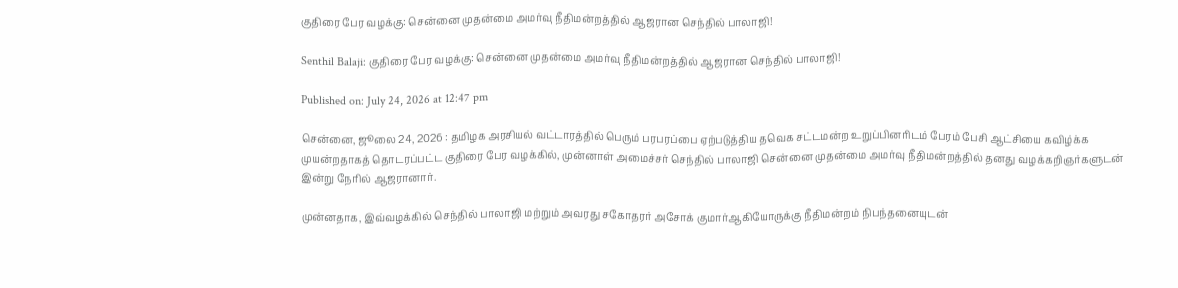குதிரை பேர வழக்கு: சென்னை முதன்மை அமர்வு நீதிமன்றத்தில் ஆஜரான செந்தில் பாலாஜி!

Senthil Balaji: குதிரை பேர வழக்கு: சென்னை முதன்மை அமர்வு நீதிமன்றத்தில் ஆஜரான செந்தில் பாலாஜி!

Published on: July 24, 2026 at 12:47 pm

சென்னை, ஜூலை 24, 2026 : தமிழக அரசியல் வட்டாரத்தில் பெரும் பரபரப்பை ஏற்படுத்திய தவெக சட்டமன்ற உறுப்பினரிடம் பேரம் பேசி ஆட்சியை கவிழ்க்க முயன்றதாகத் தொடரப்பட்ட குதிரை பேர வழக்கில், முன்னாள் அமைச்சர் செந்தில் பாலாஜி சென்னை முதன்மை அமர்வு நீதிமன்றத்தில் தனது வழக்கறிஞர்களுடன் இன்று நேரில் ஆஜரானார்.

முன்னதாக, இவ்வழக்கில் செந்தில் பாலாஜி மற்றும் அவரது சகோதரர் அசோக் குமார்ஆகியோருக்கு நீதிமன்றம் நிபந்தனையுடன்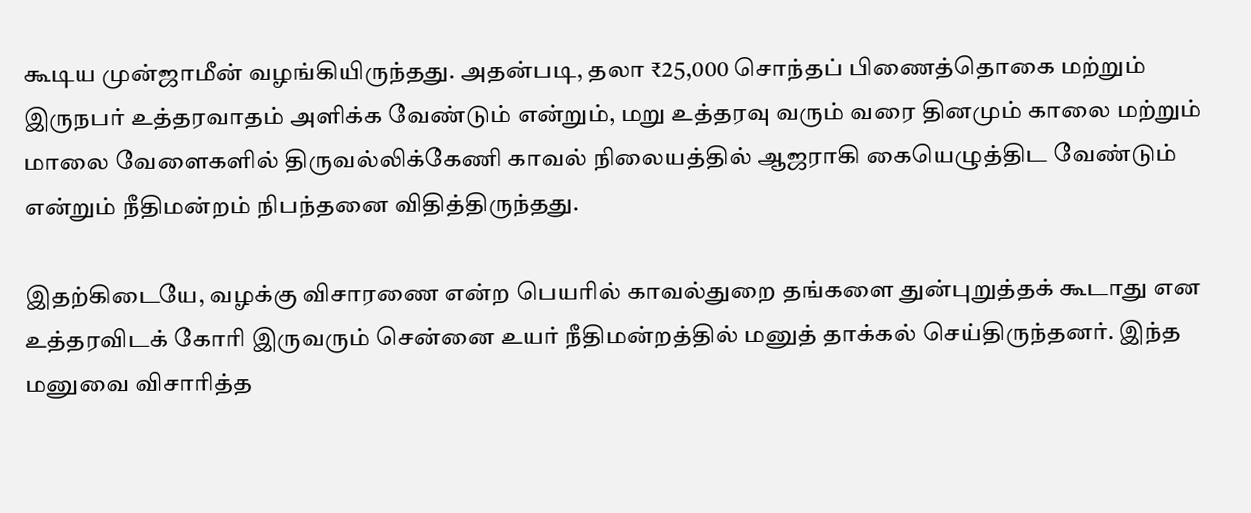கூடிய முன்ஜாமீன் வழங்கியிருந்தது. அதன்படி, தலா ₹25,000 சொந்தப் பிணைத்தொகை மற்றும் இருநபர் உத்தரவாதம் அளிக்க வேண்டும் என்றும், மறு உத்தரவு வரும் வரை தினமும் காலை மற்றும் மாலை வேளைகளில் திருவல்லிக்கேணி காவல் நிலையத்தில் ஆஜராகி கையெழுத்திட வேண்டும் என்றும் நீதிமன்றம் நிபந்தனை விதித்திருந்தது.

இதற்கிடையே, வழக்கு விசாரணை என்ற பெயரில் காவல்துறை தங்களை துன்புறுத்தக் கூடாது என உத்தரவிடக் கோரி இருவரும் சென்னை உயர் நீதிமன்றத்தில் மனுத் தாக்கல் செய்திருந்தனர். இந்த மனுவை விசாரித்த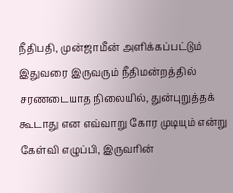நீதிபதி, முன்ஜாமீன் அளிக்கப்பட்டும் இதுவரை இருவரும் நீதிமன்றத்தில் சரணடையாத நிலையில், துன்புறுத்தக் கூடாது என எவ்வாறு கோர முடியும் என்று கேள்வி எழுப்பி, இருவரின்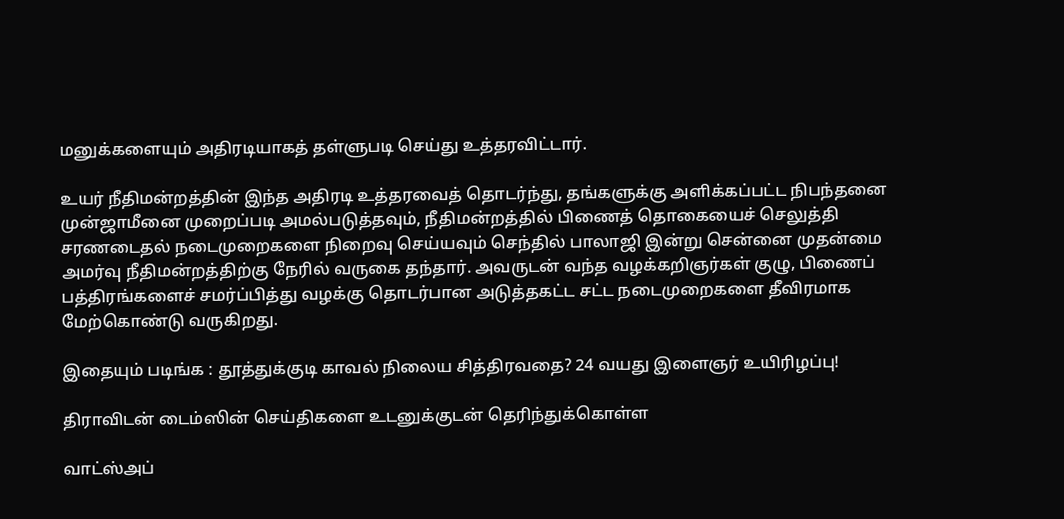மனுக்களையும் அதிரடியாகத் தள்ளுபடி செய்து உத்தரவிட்டார்.

உயர் நீதிமன்றத்தின் இந்த அதிரடி உத்தரவைத் தொடர்ந்து, தங்களுக்கு அளிக்கப்பட்ட நிபந்தனை முன்ஜாமீனை முறைப்படி அமல்படுத்தவும், நீதிமன்றத்தில் பிணைத் தொகையைச் செலுத்தி சரணடைதல் நடைமுறைகளை நிறைவு செய்யவும் செந்தில் பாலாஜி இன்று சென்னை முதன்மை அமர்வு நீதிமன்றத்திற்கு நேரில் வருகை தந்தார். அவருடன் வந்த வழக்கறிஞர்கள் குழு, பிணைப் பத்திரங்களைச் சமர்ப்பித்து வழக்கு தொடர்பான அடுத்தகட்ட சட்ட நடைமுறைகளை தீவிரமாக மேற்கொண்டு வருகிறது.

இதையும் படிங்க : தூத்துக்குடி காவல் நிலைய சித்திரவதை? 24 வயது இளைஞர் உயிரிழப்பு!

திராவிடன் டைம்ஸின் செய்திகளை உடனுக்குடன் தெரிந்துக்கொள்ள

வாட்ஸ்அப்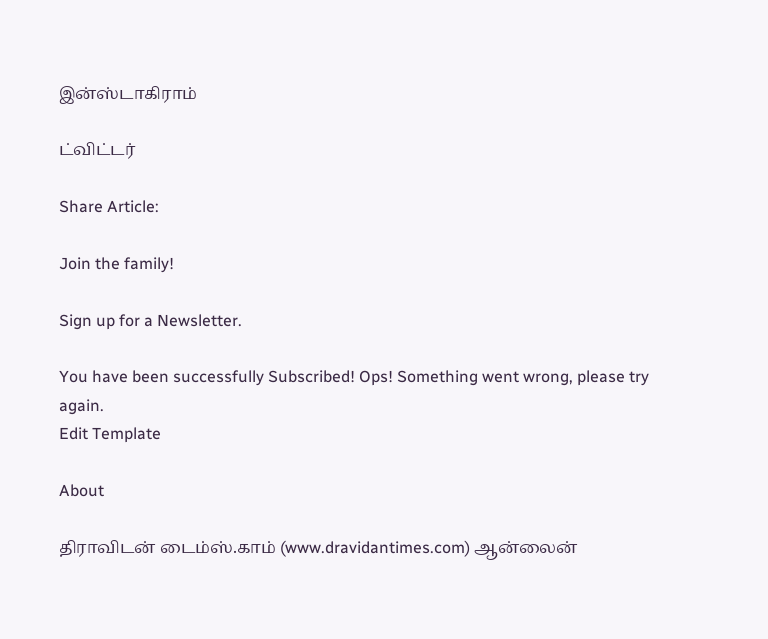இன்ஸ்டாகிராம்

ட்விட்டர்

Share Article:

Join the family!

Sign up for a Newsletter.

You have been successfully Subscribed! Ops! Something went wrong, please try again.
Edit Template

About

திராவிடன் டைம்ஸ்.காம் (www.dravidantimes.com) ஆன்லைன்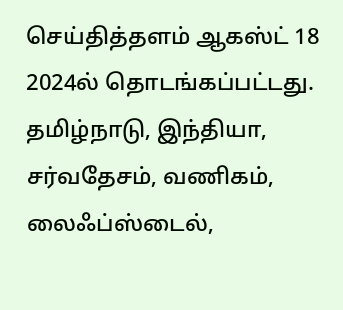செய்தித்தளம் ஆகஸ்ட் 18 2024ல் தொடங்கப்பட்டது. தமிழ்நாடு, இந்தியா, சர்வதேசம், வணிகம், லைஃப்ஸ்டைல்,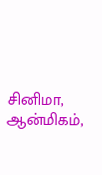சினிமா, ஆன்மிகம்,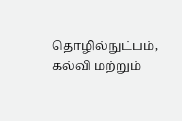தொழில்நுட்பம், கல்வி மற்றும்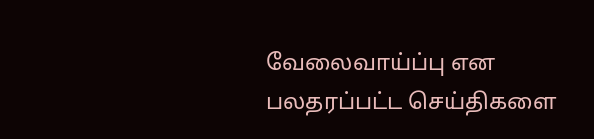வேலைவாய்ப்பு என பலதரப்பட்ட செய்திகளை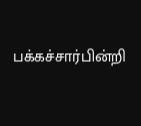பக்கச்சார்பின்றி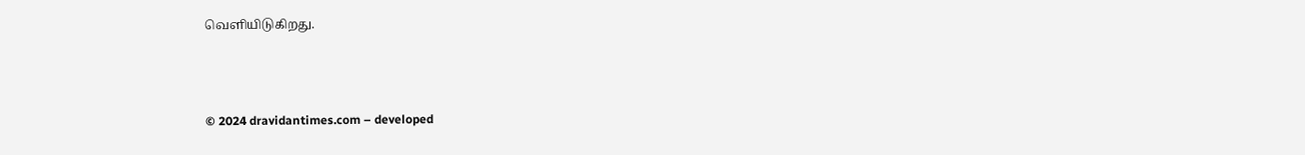வெளியிடுகிறது.



© 2024 dravidantimes.com – developed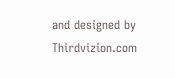and designed by Thirdvizion.com